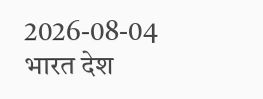2026-08-04
भारत देश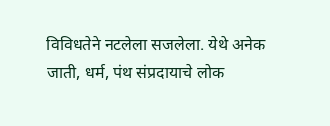विविधतेने नटलेला सजलेला. येथे अनेक जाती, धर्म, पंथ संप्रदायाचे लोक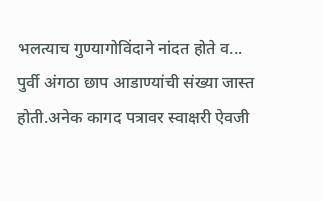भलत्याच गुण्यागोविंदाने नांदत होते व...
पुर्वी अंगठा छाप आडाण्यांची संख्या जास्त होती.अनेक कागद पत्रावर स्वाक्षरी ऐवजी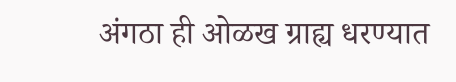अंगठा ही ओळख ग्राह्य धरण्यात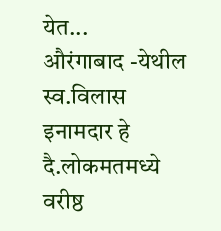येत...
औरंगाबाद -येथील स्व.विलास इनामदार हे दै.लोकमतमध्ये वरीष्ठ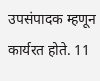उपसंपादक म्हणून कार्यरत होते. 11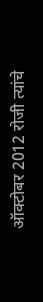ऑक्टोबर 2012 रोजी त्यांचे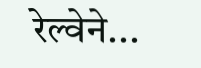रेल्वेने...